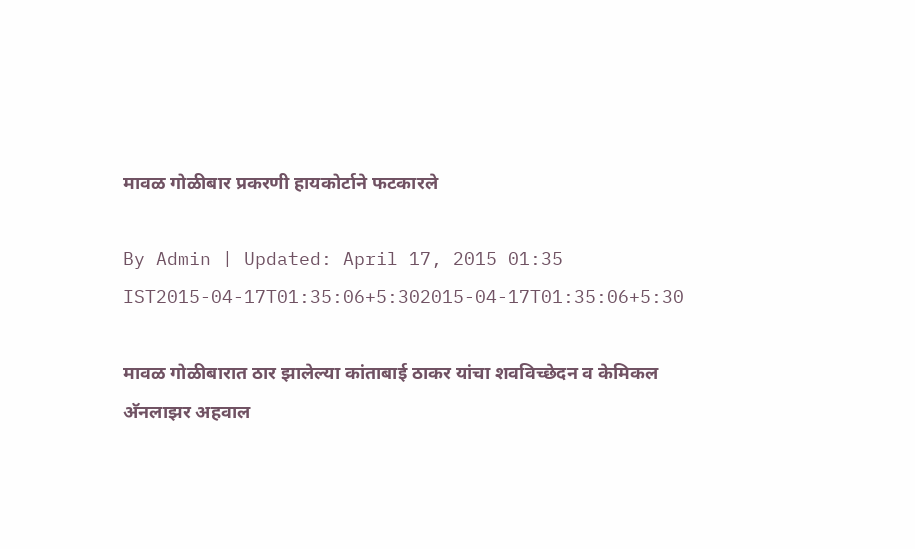मावळ गोळीबार प्रकरणी हायकोर्टाने फटकारले

By Admin | Updated: April 17, 2015 01:35 IST2015-04-17T01:35:06+5:302015-04-17T01:35:06+5:30

मावळ गोळीबारात ठार झालेल्या कांताबाई ठाकर यांचा शवविच्छेदन व केमिकल अ‍ॅनलाझर अहवाल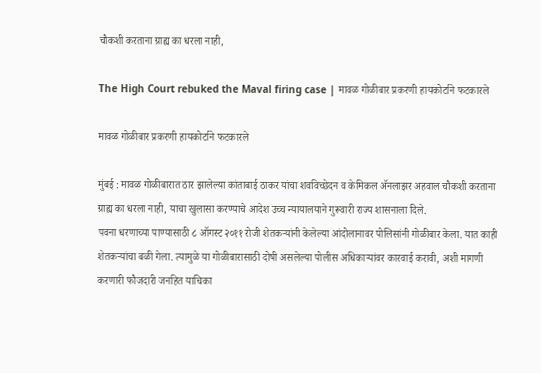चौकशी करताना ग्राह्य का धरला नाही,

The High Court rebuked the Maval firing case | मावळ गोळीबार प्रकरणी हायकोर्टाने फटकारले

मावळ गोळीबार प्रकरणी हायकोर्टाने फटकारले

मुंबई : मावळ गोळीबारात ठार झालेल्या कांताबाई ठाकर यांचा शवविच्छेदन व केमिकल अ‍ॅनलाझर अहवाल चौकशी करताना ग्राह्य का धरला नाही, याचा खुलासा करण्याचे आदेश उच्च न्यायालयाने गुरूवारी राज्य शासनाला दिले.
पवना धरणाच्या पाण्यासाठी ८ ऑगस्ट २०११ रोजी शेतकऱ्यांनी केलेल्या आंदोलानावर पोलिसांनी गोळीबार केला. यात काही शेतकऱ्यांचा बळी गेला. त्यामुळे या गोळीबारासाठी दोषी असलेल्या पोलीस अधिकाऱ्यांवर कारवाई करावी, अशी मागणी करणारी फौजदारी जनहित याचिका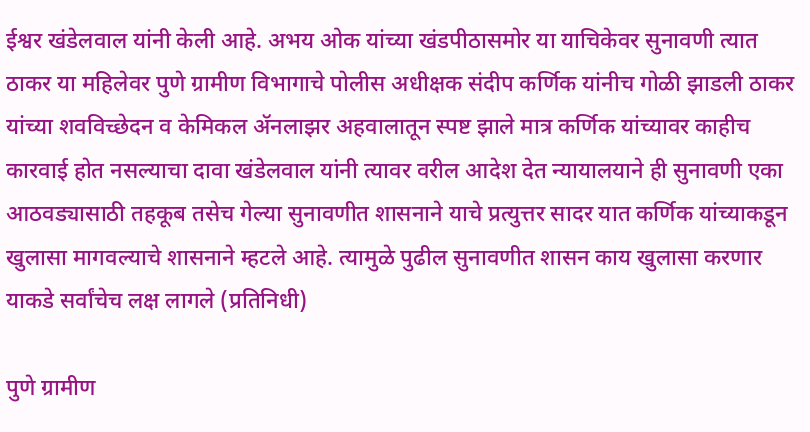ईश्वर खंडेलवाल यांनी केली आहे. अभय ओक यांच्या खंडपीठासमोर या याचिकेवर सुनावणी त्यात ठाकर या महिलेवर पुणे ग्रामीण विभागाचे पोलीस अधीक्षक संदीप कर्णिक यांनीच गोळी झाडली ठाकर यांच्या शवविच्छेदन व केमिकल अ‍ॅनलाझर अहवालातून स्पष्ट झाले मात्र कर्णिक यांच्यावर काहीच कारवाई होत नसल्याचा दावा खंडेलवाल यांनी त्यावर वरील आदेश देत न्यायालयाने ही सुनावणी एका आठवड्यासाठी तहकूब तसेच गेल्या सुनावणीत शासनाने याचे प्रत्युत्तर सादर यात कर्णिक यांच्याकडून खुलासा मागवल्याचे शासनाने म्हटले आहे. त्यामुळे पुढील सुनावणीत शासन काय खुलासा करणार याकडे सर्वांचेच लक्ष लागले (प्रतिनिधी)

पुणे ग्रामीण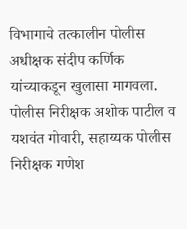विभागाचे तत्कालीन पोलीस अधीक्षक संदीप कर्णिक यांच्याकडून खुलासा मागवला. पोलीस निरीक्षक अशोक पाटील व यशवंत गोवारी, सहाय्यक पोलीस निरीक्षक गणेश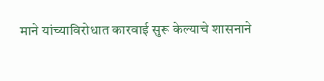माने यांच्याविरोधात कारवाई सुरू केल्याचे शासनाने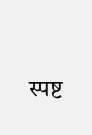स्पष्ट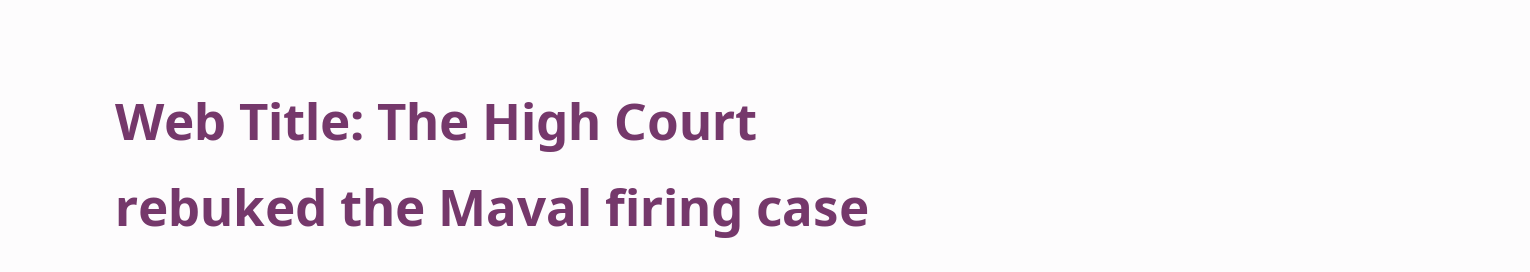Web Title: The High Court rebuked the Maval firing case